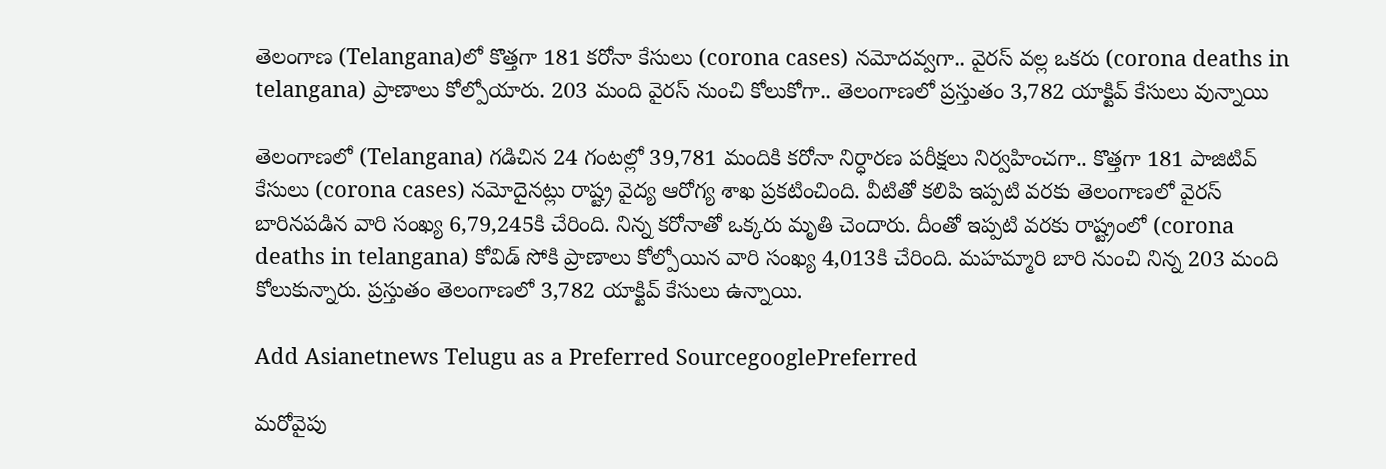తెలంగాణ (Telangana)లో కొత్తగా 181 కరోనా కేసులు (corona cases) నమోదవ్వగా.. వైరస్ వల్ల ఒకరు (corona deaths in telangana) ప్రాణాలు కోల్పోయారు. 203 మంది వైరస్ నుంచి కోలుకోగా.. తెలంగాణలో ప్రస్తుతం 3,782 యాక్టివ్‌ కేసులు వున్నాయి

తెలంగాణలో (Telangana) గడిచిన 24 గంటల్లో 39,781 మందికి కరోనా నిర్ధారణ పరీక్షలు నిర్వహించగా.. కొత్తగా 181 పాజిటివ్‌ కేసులు (corona cases) నమోదైనట్లు రాష్ట్ర వైద్య ఆరోగ్య శాఖ ప్రకటించింది. వీటితో కలిపి ఇప్పటి వరకు తెలంగాణలో వైరస్ బారినపడిన వారి సంఖ్య 6,79,245కి చేరింది. నిన్న కరోనాతో ఒక్కరు మృతి చెందారు. దీంతో ఇప్పటి వరకు రాష్ట్రంలో (corona deaths in telangana) కోవిడ్ సోకి ప్రాణాలు కోల్పోయిన వారి సంఖ్య 4,013కి చేరింది. మహమ్మారి బారి నుంచి నిన్న 203 మంది కోలుకున్నారు. ప్రస్తుతం తెలంగాణలో 3,782 యాక్టివ్‌ కేసులు ఉన్నాయి.

Add Asianetnews Telugu as a Preferred SourcegooglePreferred

మరోవైపు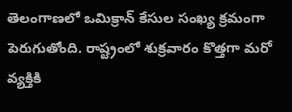తెలంగాణలో ఒమిక్రాన్‌ కేసుల సంఖ్య క్రమంగా పెరుగుతోంది. రాష్ట్రంలో శుక్రవారం కొత్తగా మరో వ్యక్తికి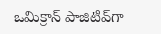ఒమిక్రాన్‌ పాజిటివ్‌గా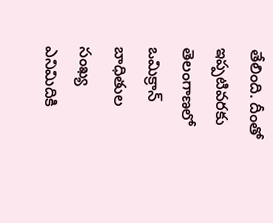తేలింది. దీంతో ఇప్పటివరకు తెలంగాణలో ఒమిక్రాన్‌ బాధితుల సంఖ్య ఎనిమిదికి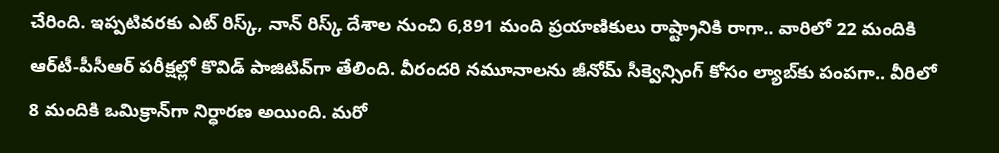చేరింది. ఇప్పటివరకు ఎట్‌ రిస్క్‌, నాన్‌ రిస్క్‌ దేశాల నుంచి 6,891 మంది ప్రయాణికులు రాష్ట్రానికి రాగా.. వారిలో 22 మందికి ఆర్‌టీ-పీసీఆర్‌ పరీక్షల్లో కొవిడ్‌ పాజిటివ్‌గా తేలింది. వీరందరి నమూనాలను జీనోమ్‌ సీక్వెన్సింగ్‌ కోసం ల్యాబ్‌కు పంపగా.. వీరిలో 8 మందికి ఒమిక్రాన్‌‌గా నిర్ధారణ అయింది. మరో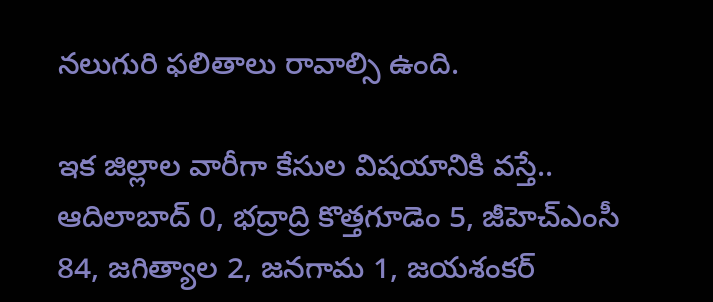నలుగురి ఫలితాలు రావాల్సి ఉంది.

ఇక జిల్లాల వారీగా కేసుల విషయానికి వస్తే.. ఆదిలాబాద్ 0, భద్రాద్రి కొత్తగూడెం 5, జీహెచ్ఎంసీ 84, జగిత్యాల 2, జనగామ 1, జయశంకర్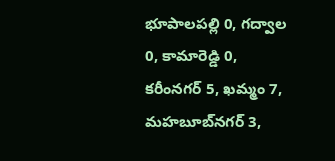భూపాలపల్లి 0, గద్వాల 0, కామారెడ్డి 0, కరీంనగర్ 5, ఖమ్మం 7, మహబూబ్‌నగర్ 3,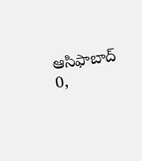ఆసిఫాబాద్ 0,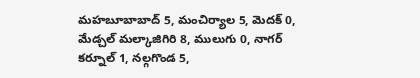మహబూబాబాద్ 5, మంచిర్యాల 5, మెదక్ 0, మేడ్చల్ మల్కాజిగిరి 8, ములుగు 0, నాగర్ కర్నూల్ 1, నల్గగొండ 5,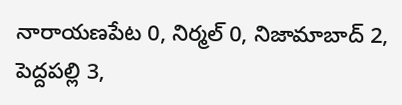నారాయణపేట 0, నిర్మల్ 0, నిజామాబాద్ 2, పెద్దపల్లి 3,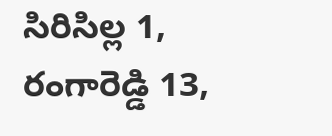సిరిసిల్ల 1, రంగారెడ్డి 13,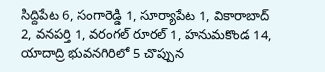సిద్దిపేట 6, సంగారెడ్డి 1, సూర్యాపేట 1, వికారాబాద్ 2, వనపర్తి 1, వరంగల్ రూరల్ 1, హనుమకొండ 14, యాదాద్రి భువనగిరిలో 5 చొప్పున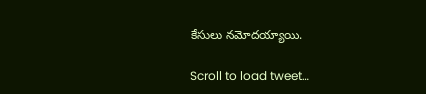కేసులు నమోదయ్యాయి.

Scroll to load tweet…